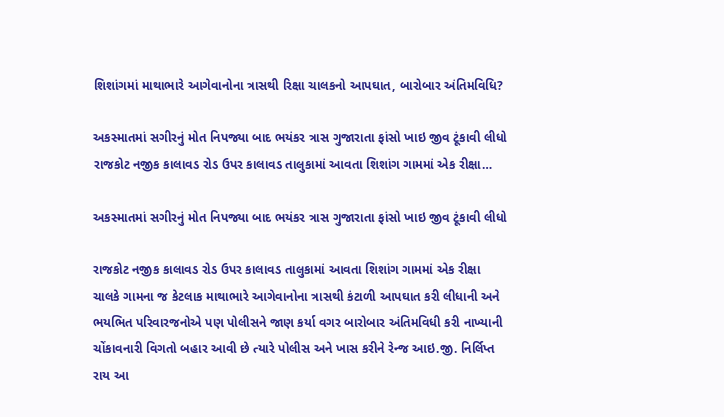શિશાંગમાં માથાભારે આગેવાનોના ત્રાસથી રિક્ષા ચાલકનો આપઘાત, બારોબાર અંતિમવિધિ?

અકસ્માતમાં સગીરનું મોત નિપજ્યા બાદ ભયંકર ત્રાસ ગુજારાતા ફાંસો ખાઇ જીવ ટૂંકાવી લીધો રાજકોટ નજીક કાલાવડ રોડ ઉપર કાલાવડ તાલુકામાં આવતા શિશાંગ ગામમાં એક રીક્ષા…

અકસ્માતમાં સગીરનું મોત નિપજ્યા બાદ ભયંકર ત્રાસ ગુજારાતા ફાંસો ખાઇ જીવ ટૂંકાવી લીધો

રાજકોટ નજીક કાલાવડ રોડ ઉપર કાલાવડ તાલુકામાં આવતા શિશાંગ ગામમાં એક રીક્ષા ચાલકે ગામના જ કેટલાક માથાભારે આગેવાનોના ત્રાસથી કંટાળી આપઘાત કરી લીધાની અને ભયભિત પરિવારજનોએ પણ પોલીસને જાણ કર્યા વગર બારોબાર અંતિમવિધી કરી નાખ્યાની ચોંકાવનારી વિગતો બહાર આવી છે ત્યારે પોલીસ અને ખાસ કરીને રેન્જ આઇ.જી. નિર્લિપ્ત રાય આ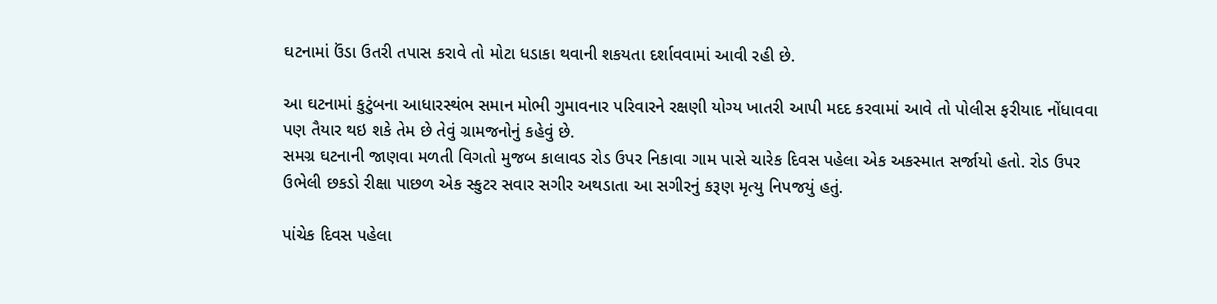ઘટનામાં ઉંડા ઉતરી તપાસ કરાવે તો મોટા ધડાકા થવાની શકયતા દર્શાવવામાં આવી રહી છે.

આ ઘટનામાં કુટુંબના આધારસ્થંભ સમાન મોભી ગુમાવનાર પરિવારને રક્ષણી યોગ્ય ખાતરી આપી મદદ કરવામાં આવે તો પોલીસ ફરીયાદ નોંધાવવા પણ તૈયાર થઇ શકે તેમ છે તેવું ગ્રામજનોનું કહેવું છે.
સમગ્ર ઘટનાની જાણવા મળતી વિગતો મુજબ કાલાવડ રોડ ઉપર નિકાવા ગામ પાસે ચારેક દિવસ પહેલા એક અકસ્માત સર્જાયો હતો. રોડ ઉપર ઉભેલી છકડો રીક્ષા પાછળ એક સ્કુટર સવાર સગીર અથડાતા આ સગીરનું કરૂણ મૃત્યુ નિપજયું હતું.

પાંચેક દિવસ પહેલા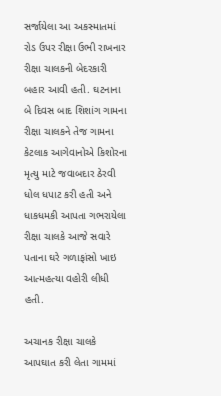સર્જાયેલા આ અકસ્માતમાં રોડ ઉપર રીક્ષા ઉભી રાખનાર રીક્ષા ચાલકની બેદરકારી બહાર આવી હતી. ઘટનાના બે દિવસ બાદ શિશાંગ ગામના રીક્ષા ચાલકને તેજ ગામના કેટલાક આગેવાનોએ કિશોરના મૃત્યુ માટે જવાબદાર ઠેરવી ધોલ ધપાટ કરી હતી અને ધાકધમકી આપતા ગભરાયેલા રીક્ષા ચાલકે આજે સવારે પતાના ઘરે ગળાફાંસો ખાઇ આત્મહત્યા વહોરી લીધી હતી.

અચાનક રીક્ષા ચાલકે આપઘાત કરી લેતા ગામમાં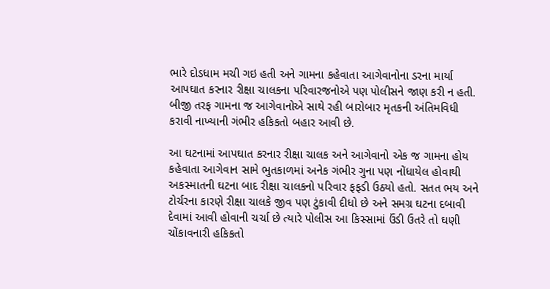ભારે દોડધામ મચી ગઇ હતી અને ગામના કહેવાતા આગેવાનોના ડરના માર્યા આપઘાત કરનાર રીક્ષા ચાલકના પરિવારજનોએ પણ પોલીસને જાણ કરી ન હતી.
બીજી તરફ ગામના જ આગેવાનોએ સાથે રહી બારોબાર મૃતકની અંતિમવિધી કરાવી નાખ્યાની ગંભીર હકિકતો બહાર આવી છે.

આ ઘટનામાં આપઘાત કરનાર રીક્ષા ચાલક અને આગેવાનો એક જ ગામના હોય કહેવાતા આગેવાન સામે ભુતકાળમાં અનેક ગંભીર ગુના પણ નોંધાયેલ હોવાથી અકસ્માતની ઘટના બાદ રીક્ષા ચાલકનો પરિવાર ફફડી ઉઠયો હતો. સતત ભય અને ટોર્ચરના કારણે રીક્ષા ચાલકે જીવ પણ ટુંકાવી દીધો છે અને સમગ્ર ઘટના દબાવી દેવામાં આવી હોવાની ચર્ચા છે ત્યારે પોલીસ આ કિસ્સામાં ઉંડી ઉતરે તો ઘણી ચોંકાવનારી હકિકતો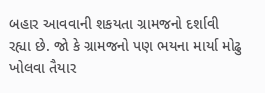બહાર આવવાની શકયતા ગ્રામજનો દર્શાવી રહ્યા છે. જો કે ગ્રામજનો પણ ભયના માર્યા મોઢુ ખોલવા તૈયાર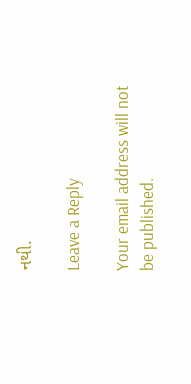નથી.

Leave a Reply

Your email address will not be published.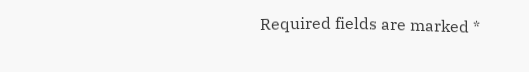Required fields are marked *